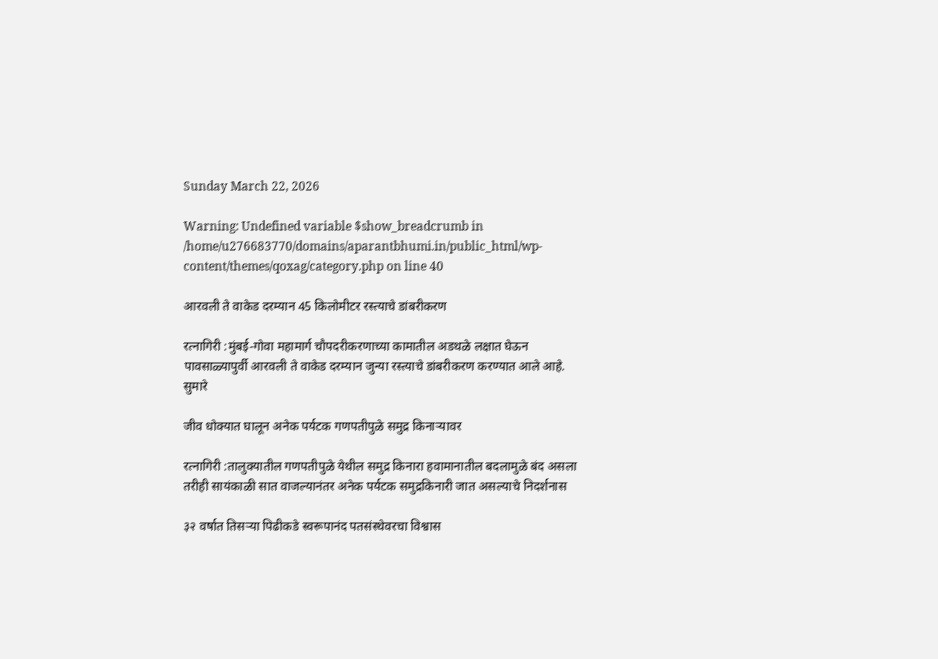Sunday March 22, 2026

Warning: Undefined variable $show_breadcrumb in /home/u276683770/domains/aparantbhumi.in/public_html/wp-content/themes/qoxag/category.php on line 40

आरवली ते वाकेड दरम्यान 45 किलोमीटर रस्त्याचे डांबरीकरण

रत्नागिरी :मुंबई-गोवा महामार्ग चौपदरीकरणाच्या कामातील अडथळे लक्षात घेऊन पावसाळ्यापुर्वी आरवली ते वाकेड दरम्यान जुन्या रस्त्याचे डांबरीकरण करण्यात आले आहे. सुमारे

जीव धोक्यात घालून अनेक पर्यटक गणपतीपुळे समुद्र किनाऱ्यावर

रत्नागिरी :तालुक्यातील गणपतीपुळे येथील समुद्र किनारा हवामानातील बदलामुळे बंद असला तरीही सायंकाळी सात वाजल्यानंतर अनेक पर्यटक समुद्रकिनारी जात असल्याचे निदर्शनास

३२ वर्षात तिसऱ्या पिढीकडे स्वरूपानंद पतसंस्थेवरचा विश्वास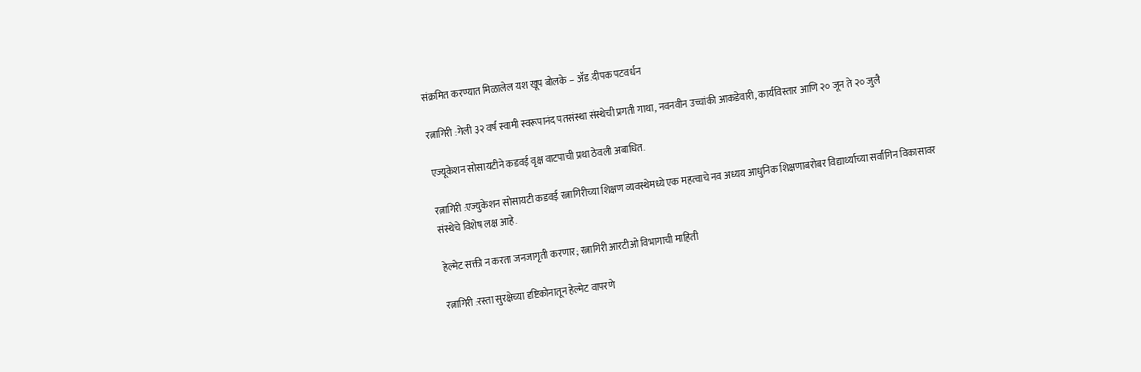संक्रमित करण्यात मिळालेल यश खूप बोलके – ॲड.दीपक पटवर्धन

रत्नागिरी :गेली ३२ वर्ष स्वामी स्वरूपानंद पतसंस्था संस्थेची प्रगती गाथा, नवनवीन उच्चांकी आकडेवारी, कार्यविस्तार आणि २० जून ते २० जुलै

एज्यूकेशन सोसायटीने कडवई वृक्ष वाटपाची प्रथा ठेवली अबाधित.

रत्नागिरी :एज्युकेशन सोसायटी कडवई रत्नागिरीच्या शिक्षण व्यवस्थेमध्ये एक महत्वाचे नव अध्यय आधुनिक शिक्षणाबरोबर विद्यार्थ्याच्या सर्वांगिन विकासावर संस्थेचे विशेष लक्ष आहे.

हेल्मेट सक्ती न करता जनजागृती करणार; रत्नागिरी आरटीओ विभागाची माहिती

रत्नागिरी :रस्ता सुरक्षेच्या दृष्टिकोनातून हेल्मेट वापरणे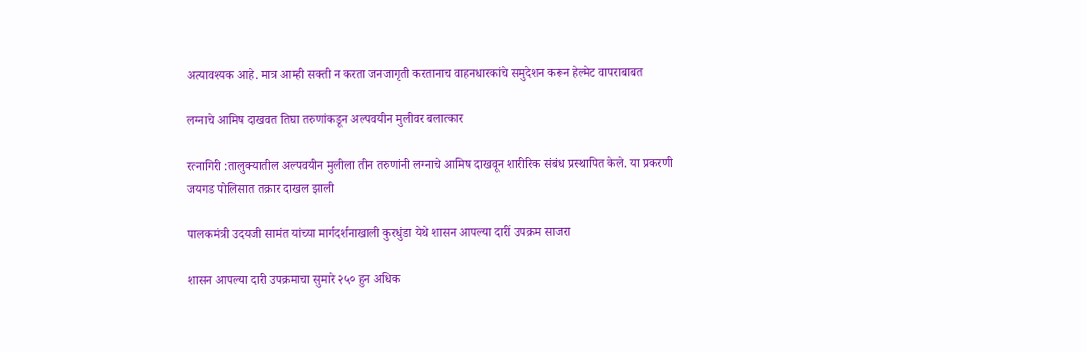अत्यावश्यक आहे. मात्र आम्ही सक्ती न करता जनजागृती करतानाच वाहनधारकांचे समुदेशन करून हेल्मेट वापराबाबत

लग्नाचे आमिष दाखवत तिघा तरुणांकडून अल्पवयीन मुलीवर बलात्कार

रत्नागिरी :तालुक्यातील अल्पवयीन मुलीला तीन तरुणांनी लग्नाचे आमिष दाखवून शारीरिक संबंध प्रस्थापित केले. या प्रकरणी जयगड पोलिसात तक्रार दाखल झाली

पालकमंत्री उदयजी सामंत यांच्या मार्गदर्शनाखाली कुरधुंडा येथे शासन आपल्या दारीं उपक्रम साजरा

शासन आपल्या दारी उपक्रमाचा सुमारे २५० हुन अधिक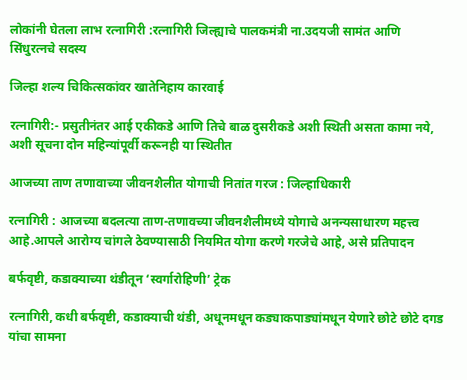लोकांनी घेतला लाभ रत्नागिरी :रत्नागिरी जिल्ह्याचे पालकमंत्री ना.उदयजी सामंत आणि सिंधुरत्नचे सदस्य

जिल्हा शल्य चिकित्सकांवर खातेनिहाय कारवाई

रत्नागिरी:- प्रसुतीनंतर आई एकीकडे आणि तिचे बाळ दुसरीकडे अशी स्थिती असता कामा नये, अशी सूचना दोन महिन्यांपूर्वी करूनही या स्थितीत

आजच्या ताण तणावाच्या जीवनशैलीत योगाची नितांत गरज : जिल्हाधिकारी

रत्नागिरी : आजच्या बदलत्या ताण-तणावच्या जीवनशैलीमध्ये योगाचे अनन्यसाधारण महत्त्व आहे.आपले आरोग्य चांगले ठेवण्यासाठी नियमित योगा करणे गरजेचे आहे, असे प्रतिपादन

बर्फवृष्टी, कडाक्याच्या थंडीतून ‘स्वर्गारोहिणी’ ट्रेक

रत्नागिरी, कधी बर्फवृष्टी, कडाक्याची थंडी, अधूनमधून कड्याकपाड्यांमधून येणारे छोटे छोटे दगड यांचा सामना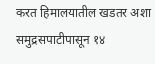करत हिमालयातील खडतर अशा समुद्रसपाटीपासून १४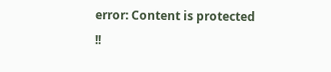error: Content is protected !!